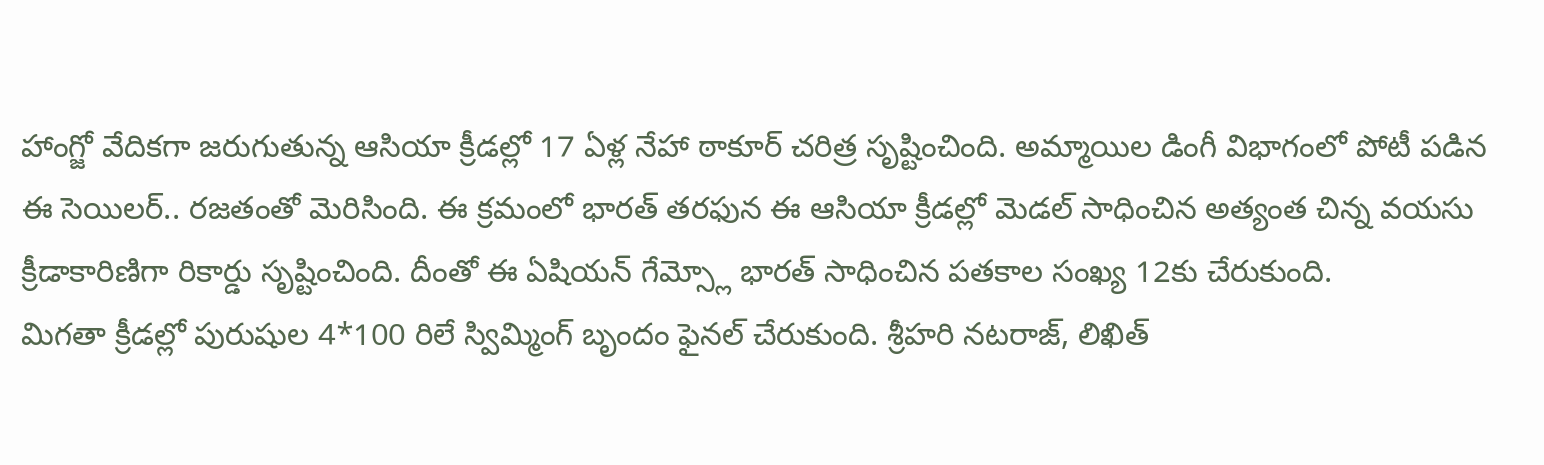హాంగ్జో వేదికగా జరుగుతున్న ఆసియా క్రీడల్లో 17 ఏళ్ల నేహా ఠాకూర్ చరిత్ర సృష్టించింది. అమ్మాయిల డింగీ విభాగంలో పోటీ పడిన ఈ సెయిలర్.. రజతంతో మెరిసింది. ఈ క్రమంలో భారత్ తరఫున ఈ ఆసియా క్రీడల్లో మెడల్ సాధించిన అత్యంత చిన్న వయసు క్రీడాకారిణిగా రికార్డు సృష్టించింది. దీంతో ఈ ఏషియన్ గేమ్స్లో భారత్ సాధించిన పతకాల సంఖ్య 12కు చేరుకుంది.
మిగతా క్రీడల్లో పురుషుల 4*100 రిలే స్విమ్మింగ్ బృందం ఫైనల్ చేరుకుంది. శ్రీహరి నటరాజ్, లిఖిత్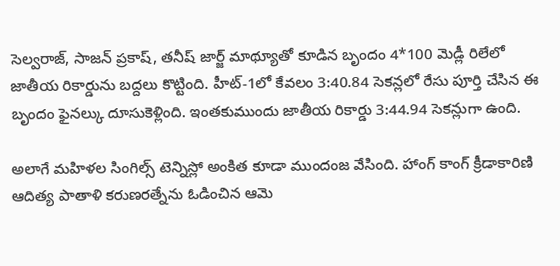సెల్వరాజ్, సాజన్ ప్రకాష్, తనీష్ జార్జ్ మాథ్యూతో కూడిన బృందం 4*100 మెడ్లీ రిలేలో జాతీయ రికార్డును బద్దలు కొట్టింది. హీట్-1లో కేవలం 3:40.84 సెకన్లలో రేసు పూర్తి చేసిన ఈ బృందం ఫైనల్కు దూసుకెళ్లింది. ఇంతకుముందు జాతీయ రికార్డు 3:44.94 సెకన్లుగా ఉంది.

అలాగే మహిళల సింగిల్స్ టెన్నిస్లో అంకిత కూడా ముందంజ వేసింది. హాంగ్ కాంగ్ క్రీడాకారిణి ఆదిత్య పాతాళి కరుణరత్నేను ఓడించిన ఆమె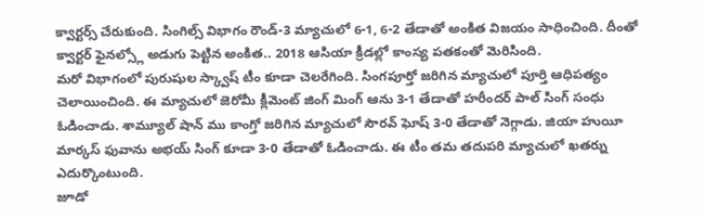క్వార్టర్స్ చేరుకుంది. సింగిల్స్ విభాగం రౌండ్-3 మ్యాచులో 6-1, 6-2 తేడాతో అంకిత విజయం సాధించింది. దీంతో క్వార్టర్ ఫైనల్స్లో అడుగు పెట్టిన అంకిత.. 2018 ఆసియా క్రీడల్లో కాంస్య పతకంతో మెరిసింది.
మరో విభాగంలో పురుషుల స్క్వాష్ టీం కూడా చెలరేగింది. సింగపూర్తో జరిగిన మ్యాచులో పూర్తి ఆధిపత్యం చెలాయించింది. ఈ మ్యాచులో జెరోమీ క్లీమెంట్ జింగ్ మింగ్ ఆను 3-1 తేడాతో హరీందర్ పాల్ సింగ్ సంధు ఓడించాడు. శామ్యూల్ షాన్ ము కాంగ్తో జరిగిన మ్యాచులో సౌరవ్ ఘోష్ 3-0 తేడాతో నెగ్గాడు. జియా హుయీ మార్కస్ ఫువాను అభయ్ సింగ్ కూడా 3-0 తేడాతో ఓడించాడు. ఈ టీం తమ తదుపరి మ్యాచులో ఖతర్ను ఎదుర్కొంటుంది.
జూడో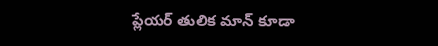ప్లేయర్ తులిక మాన్ కూడా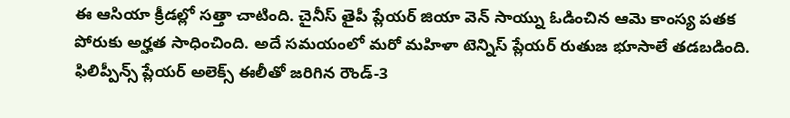ఈ ఆసియా క్రీడల్లో సత్తా చాటింది. చైనీస్ తైపీ ప్లేయర్ జియా వెన్ సాయ్ను ఓడించిన ఆమె కాంస్య పతక పోరుకు అర్హత సాధించింది. అదే సమయంలో మరో మహిళా టెన్నిస్ ప్లేయర్ రుతుజ భూసాలే తడబడింది. ఫిలిప్పీన్స్ ప్లేయర్ అలెక్స్ ఈలీతో జరిగిన రౌండ్-3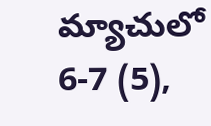మ్యాచులో 6-7 (5),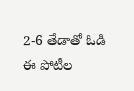2-6 తేడాతో ఓడి ఈ పోటీల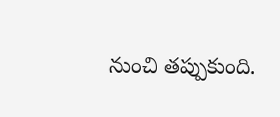నుంచి తప్పుకుంది.